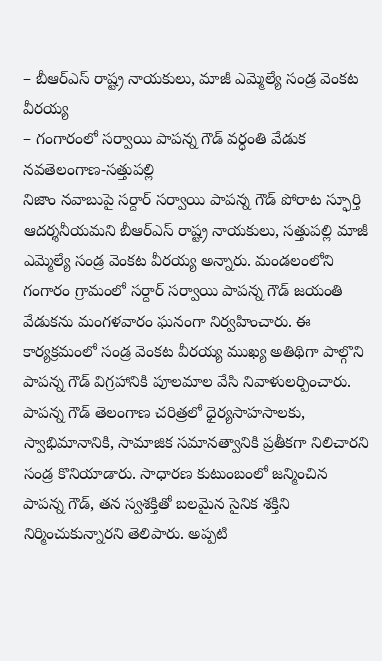– బీఆర్ఎస్ రాష్ట్ర నాయకులు, మాజీ ఎమ్మెల్యే సండ్ర వెంకట వీరయ్య
– గంగారంలో సర్వాయి పాపన్న గౌడ్ వర్ధంతి వేడుక
నవతెలంగాణ-సత్తుపల్లి
నిజాం నవాబుపై సర్దార్ సర్వాయి పాపన్న గౌడ్ పోరాట స్ఫూర్తి ఆదర్శనీయమని బీఆర్ఎస్ రాష్ట్ర నాయకులు, సత్తుపల్లి మాజీ ఎమ్మెల్యే సండ్ర వెంకట వీరయ్య అన్నారు. మండలంలోని గంగారం గ్రామంలో సర్దార్ సర్వాయి పాపన్న గౌడ్ జయంతి వేడుకను మంగళవారం ఘనంగా నిర్వహించారు. ఈ కార్యక్రమంలో సండ్ర వెంకట వీరయ్య ముఖ్య అతిథిగా పాల్గొని పాపన్న గౌడ్ విగ్రహానికి పూలమాల వేసి నివాళులర్పించారు.
పాపన్న గౌడ్ తెలంగాణ చరిత్రలో ధైర్యసాహసాలకు, స్వాభిమానానికి, సామాజిక సమానత్వానికి ప్రతీకగా నిలిచారని సండ్ర కొనియాడారు. సాధారణ కుటుంబంలో జన్మించిన పాపన్న గౌడ్, తన స్వశక్తితో బలమైన సైనిక శక్తిని నిర్మించుకున్నారని తెలిపారు. అప్పటి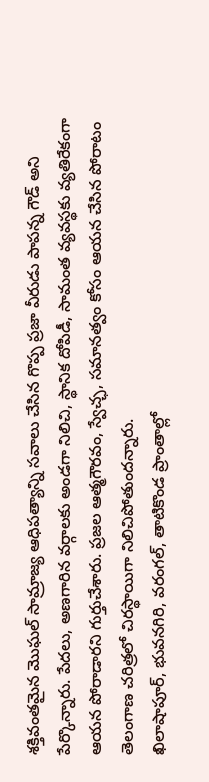శక్తివంతమైన మొఘల్ సామ్రాజ్య ఆధిపత్యాన్ని సవాలు చేసిన గొప్ప ప్రజా వీరుడు పాపన్న గౌడ్ అని పేర్కొన్నారు. పేదలు, అణగారిన వర్గాలకు అండగా నిలిచి, స్థానిక దోపిడీ, సామంత వ్యవస్థకు వ్యతిరేకంగా ఆయన పోరాడారని గుర్తుచేశారు. ప్రజల ఆత్మగౌరవం, స్వేచ్ఛ, సమానత్వం కోసం ఆయన చేసిన పోరాటం తెలంగాణ చరిత్రలో చిరస్థాయిగా నిలిచిపోతుందన్నారు.
ఖిలాషాపూర్, భువనగిరి, వరంగల్, తాటికొండ ప్రాంతాల్లో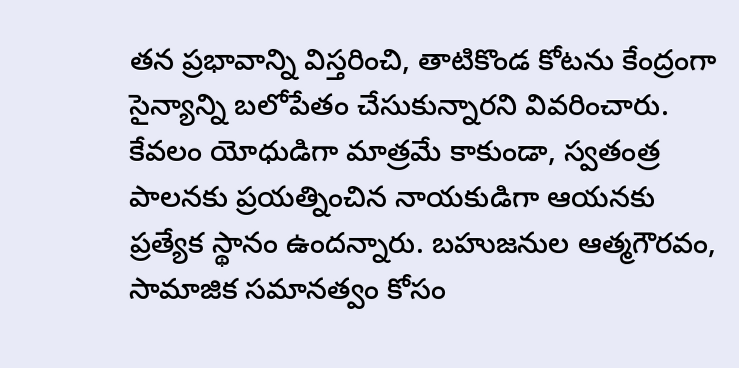తన ప్రభావాన్ని విస్తరించి, తాటికొండ కోటను కేంద్రంగా సైన్యాన్ని బలోపేతం చేసుకున్నారని వివరించారు. కేవలం యోధుడిగా మాత్రమే కాకుండా, స్వతంత్ర పాలనకు ప్రయత్నించిన నాయకుడిగా ఆయనకు ప్రత్యేక స్థానం ఉందన్నారు. బహుజనుల ఆత్మగౌరవం, సామాజిక సమానత్వం కోసం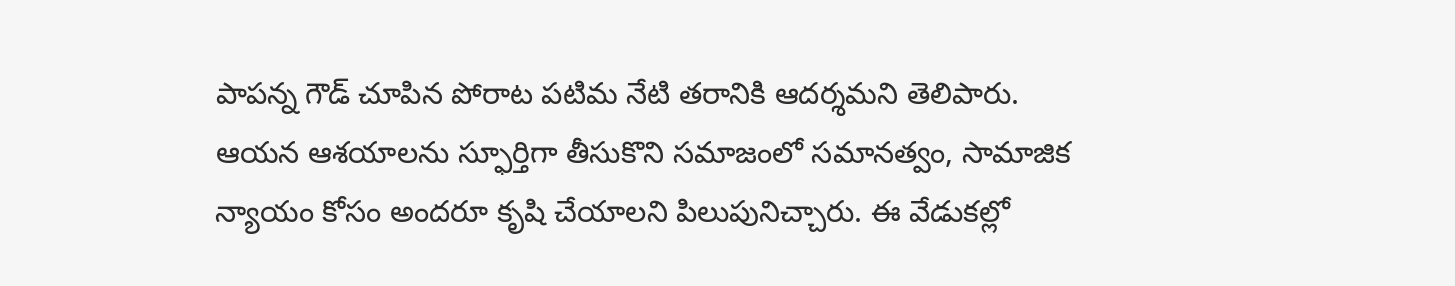పాపన్న గౌడ్ చూపిన పోరాట పటిమ నేటి తరానికి ఆదర్శమని తెలిపారు. ఆయన ఆశయాలను స్ఫూర్తిగా తీసుకొని సమాజంలో సమానత్వం, సామాజిక న్యాయం కోసం అందరూ కృషి చేయాలని పిలుపునిచ్చారు. ఈ వేడుకల్లో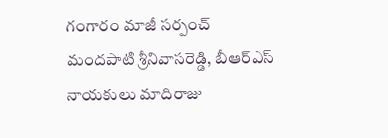గంగారం మాజీ సర్పంచ్ మందపాటి శ్రీనివాసరెడ్డి, బీఆర్ఎస్ నాయకులు మాదిరాజు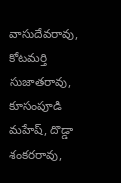వాసుదేవరావు, కోటమర్తి సుజాతరావు, కూసంపూడి మహేష్, దొడ్డా శంకరరావు,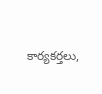కార్యకర్తలు,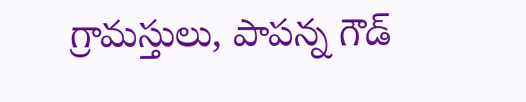గ్రామస్తులు, పాపన్న గౌడ్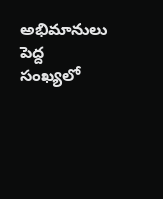అభిమానులు పెద్ద సంఖ్యలో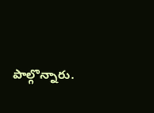పాల్గొన్నారు.